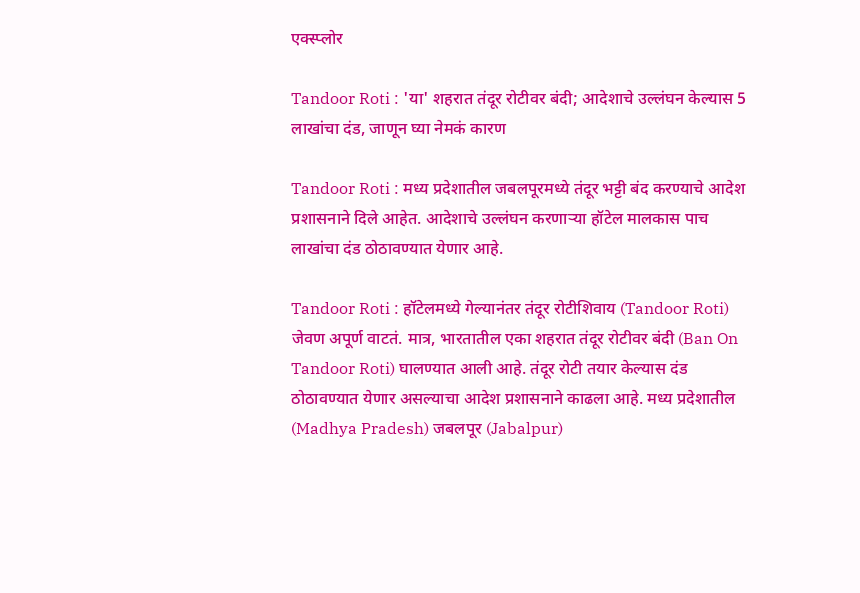एक्स्प्लोर

Tandoor Roti : 'या' शहरात तंदूर रोटीवर बंदी; आदेशाचे उल्लंघन केल्यास 5 लाखांचा दंड, जाणून घ्या नेमकं कारण

Tandoor Roti : मध्य प्रदेशातील जबलपूरमध्ये तंदूर भट्टी बंद करण्याचे आदेश प्रशासनाने दिले आहेत. आदेशाचे उल्लंघन करणाऱ्या हॉटेल मालकास पाच लाखांचा दंड ठोठावण्यात येणार आहे.

Tandoor Roti : हॉटेलमध्ये गेल्यानंतर तंदूर रोटीशिवाय (Tandoor Roti) जेवण अपूर्ण वाटतं. मात्र, भारतातील एका शहरात तंदूर रोटीवर बंदी (Ban On Tandoor Roti) घालण्यात आली आहे. तंदूर रोटी तयार केल्यास दंड ठोठावण्यात येणार असल्याचा आदेश प्रशासनाने काढला आहे. मध्य प्रदेशातील (Madhya Pradesh) जबलपूर (Jabalpur)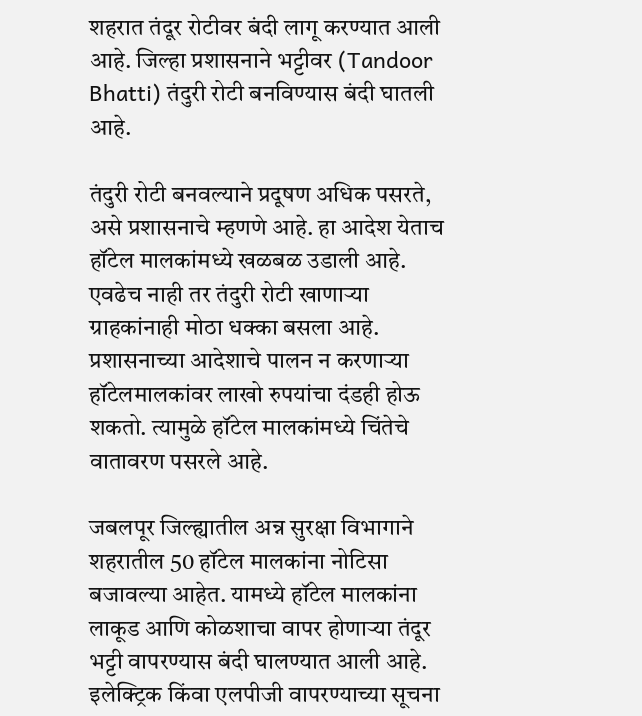शहरात तंदूर रोटीवर बंदी लागू करण्यात आली आहे. जिल्हा प्रशासनाने भट्टीवर (Tandoor Bhatti) तंदुरी रोटी बनविण्यास बंदी घातली आहे.

तंदुरी रोटी बनवल्याने प्रदूषण अधिक पसरते, असे प्रशासनाचे म्हणणे आहे. हा आदेश येताच हॉटेल मालकांमध्ये खळबळ उडाली आहे. एवढेच नाही तर तंदुरी रोटी खाणाऱ्या ग्राहकांनाही मोठा धक्का बसला आहे. प्रशासनाच्या आदेशाचे पालन न करणाऱ्या हॉटेलमालकांवर लाखो रुपयांचा दंडही होऊ शकतो. त्यामुळे हॉटेल मालकांमध्ये चिंतेचे वातावरण पसरले आहे.

जबलपूर जिल्ह्यातील अन्न सुरक्षा विभागाने शहरातील 50 हॉटेल मालकांना नोटिसा बजावल्या आहेत. यामध्ये हॉटेल मालकांना लाकूड आणि कोळशाचा वापर होणाऱ्या तंदूर भट्टी वापरण्यास बंदी घालण्यात आली आहे. इलेक्ट्रिक किंवा एलपीजी वापरण्याच्या सूचना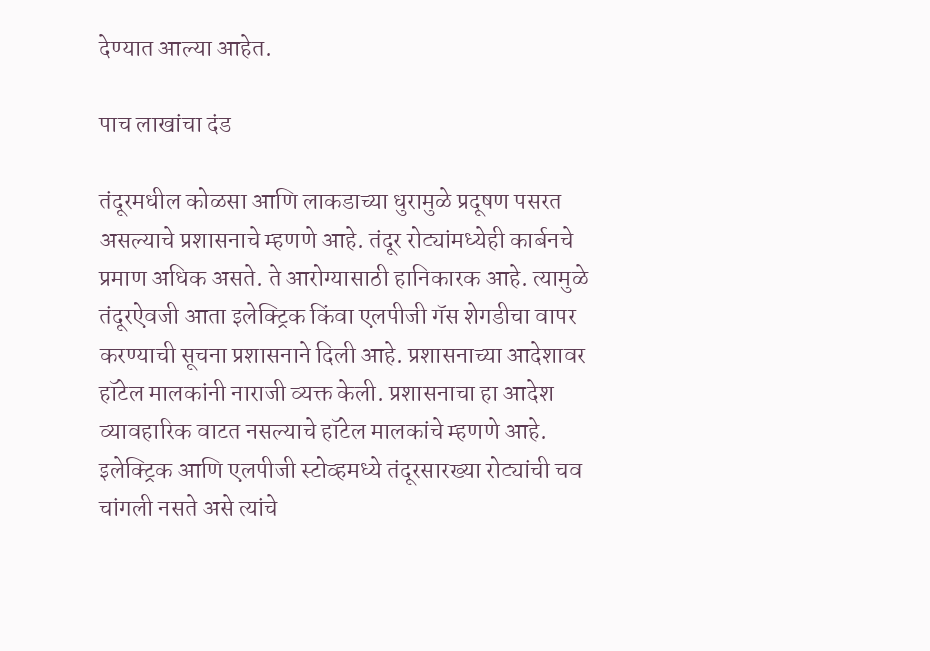देण्यात आल्या आहेत.

पाच लाखांचा दंड

तंदूरमधील कोळसा आणि लाकडाच्या धुरामुळे प्रदूषण पसरत असल्याचे प्रशासनाचे म्हणणे आहे. तंदूर रोट्यांमध्येही कार्बनचे प्रमाण अधिक असते. ते आरोग्यासाठी हानिकारक आहे. त्यामुळे तंदूरऐवजी आता इलेक्ट्रिक किंवा एलपीजी गॅस शेगडीचा वापर करण्याची सूचना प्रशासनाने दिली आहे. प्रशासनाच्या आदेशावर हॉटेल मालकांनी नाराजी व्यक्त केली. प्रशासनाचा हा आदेश व्यावहारिक वाटत नसल्याचे हॉटेल मालकांचे म्हणणे आहे. इलेक्ट्रिक आणि एलपीजी स्टोव्हमध्ये तंदूरसारख्या रोट्यांची चव चांगली नसते असे त्यांचे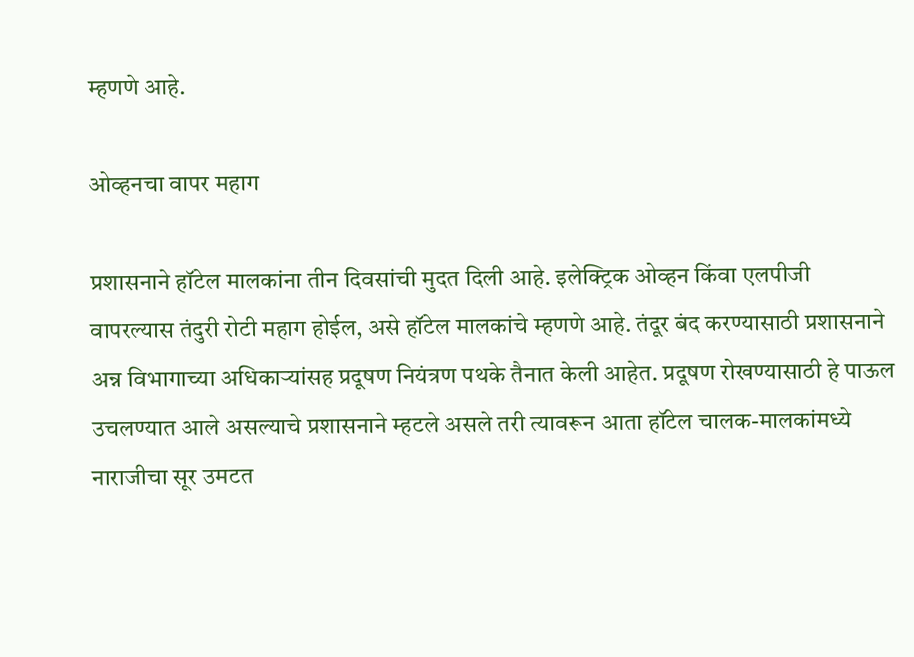म्हणणे आहे.

ओव्हनचा वापर महाग

प्रशासनाने हॉटेल मालकांना तीन दिवसांची मुदत दिली आहे. इलेक्ट्रिक ओव्हन किंवा एलपीजी वापरल्यास तंदुरी रोटी महाग होईल, असे हॉटेल मालकांचे म्हणणे आहे. तंदूर बंद करण्यासाठी प्रशासनाने अन्न विभागाच्या अधिकाऱ्यांसह प्रदूषण नियंत्रण पथके तैनात केली आहेत. प्रदूषण रोखण्यासाठी हे पाऊल उचलण्यात आले असल्याचे प्रशासनाने म्हटले असले तरी त्यावरून आता हॉटेल चालक-मालकांमध्ये नाराजीचा सूर उमटत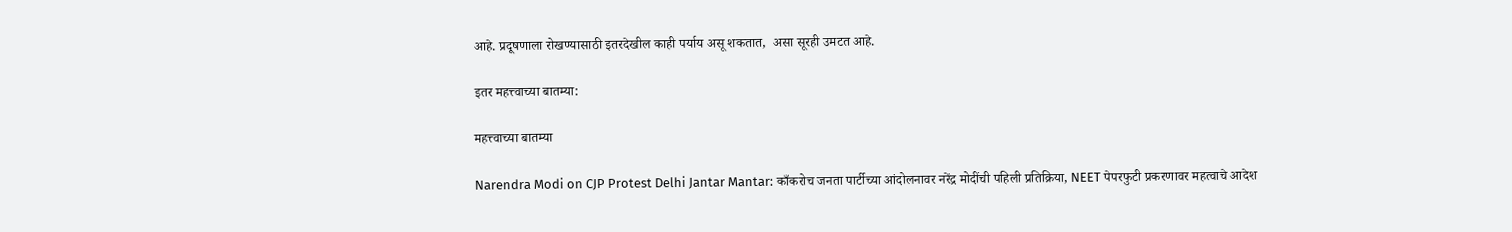आहे. प्रदूषणाला रोखण्यासाठी इतरदेखील काही पर्याय असू शकतात,  असा सूरही उमटत आहे.

इतर महत्त्वाच्या बातम्या:

महत्त्वाच्या बातम्या

Narendra Modi on CJP Protest Delhi Jantar Mantar: काँकरोच जनता पार्टीच्या आंदोलनावर नरेंद्र मोदींची पहिली प्रतिक्रिया, NEET पेपरफुटी प्रकरणावर महत्वाचे आदेश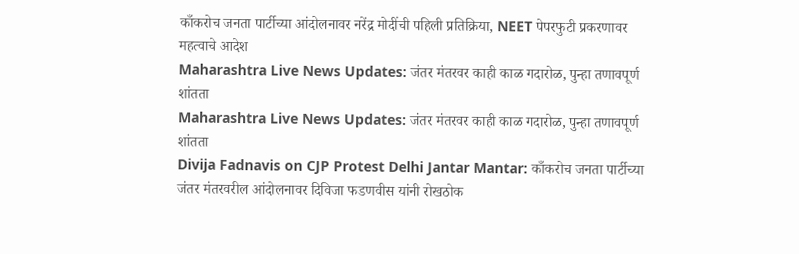काँकरोच जनता पार्टीच्या आंदोलनावर नरेंद्र मोदींची पहिली प्रतिक्रिया, NEET पेपरफुटी प्रकरणावर महत्वाचे आदेश
Maharashtra Live News Updates: जंतर मंतरवर काही काळ गदारोळ, पुन्हा तणावपूर्ण शांतता
Maharashtra Live News Updates: जंतर मंतरवर काही काळ गदारोळ, पुन्हा तणावपूर्ण शांतता
Divija Fadnavis on CJP Protest Delhi Jantar Mantar: काँकरोच जनता पार्टीच्या जंतर मंतरवरील आंदोलनावर दिविजा फडणवीस यांनी रोखठोक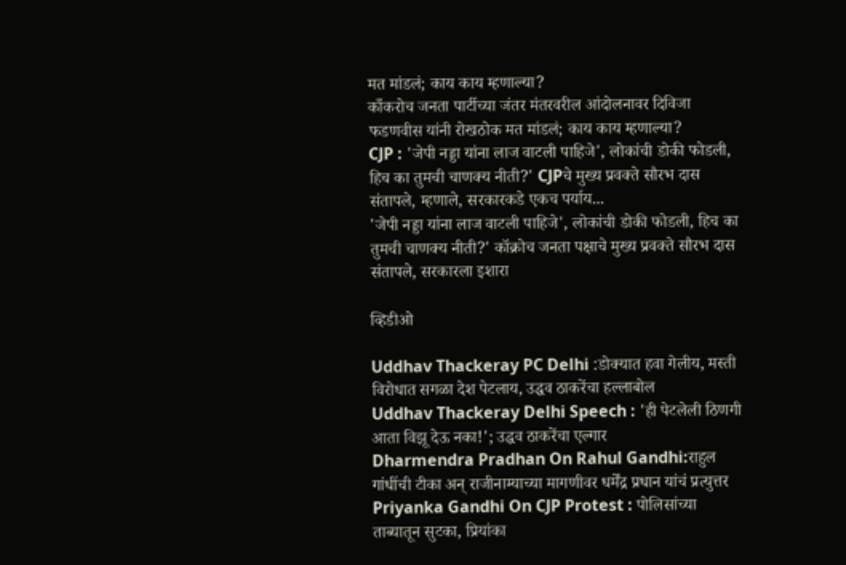मत मांडलं; काय काय म्हणाल्या?
काँकरोच जनता पार्टीच्या जंतर मंतरवरील आंदोलनावर दिविजा फडणवीस यांनी रोखठोक मत मांडलं; काय काय म्हणाल्या?
CJP : 'जेपी नड्डा यांना लाज वाटली पाहिजे', लोकांची डोकी फोडली, हिच का तुमची चाणक्य नीती?' CJPचे मुख्य प्रवक्ते सौरभ दास संतापले, म्हणाले, सरकारकडे एकच पर्याय...
'जेपी नड्डा यांना लाज वाटली पाहिजे', लोकांची डोकी फोडली, हिच का तुमची चाणक्य नीती?' कॉक्रोच जनता पक्षाचे मुख्य प्रवक्ते सौरभ दास संतापले, सरकारला इशारा

व्हिडीओ

Uddhav Thackeray PC Delhi :डोक्यात हवा गेलीय, मस्ती विरोधात सगळा देश पेटलाय, उद्धव ठाकरेंचा हल्लाबोल
Uddhav Thackeray Delhi Speech : 'ही पेटलेली ठिणगी आता विझू देऊ नका!'; उद्धव ठाकरेंचा एल्गार
Dharmendra Pradhan On Rahul Gandhi:राहुल गांधींची टीका अन् राजीनाम्याच्या मागणीवर धर्मेंद्र प्रधान यांचं प्रत्युत्तर
Priyanka Gandhi On CJP Protest : पोलिसांच्या ताब्यातून सुटका, प्रियांका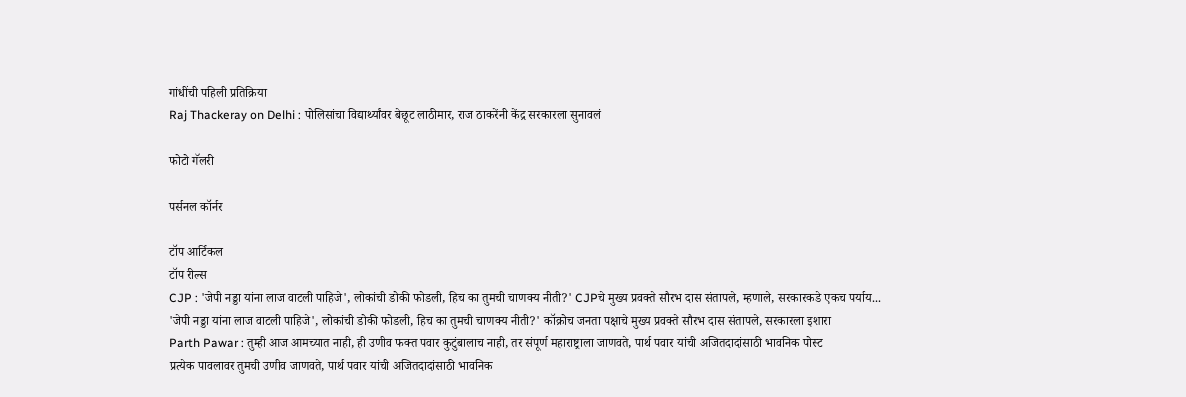गांधींची पहिली प्रतिक्रिया
Raj Thackeray on Delhi : पोलिसांचा विद्यार्थ्यांवर बेछूट लाठीमार, राज ठाकरेंनी केंद्र सरकारला सुनावलं

फोटो गॅलरी

पर्सनल कॉर्नर

टॉप आर्टिकल
टॉप रील्स
CJP : 'जेपी नड्डा यांना लाज वाटली पाहिजे', लोकांची डोकी फोडली, हिच का तुमची चाणक्य नीती?' CJPचे मुख्य प्रवक्ते सौरभ दास संतापले, म्हणाले, सरकारकडे एकच पर्याय...
'जेपी नड्डा यांना लाज वाटली पाहिजे', लोकांची डोकी फोडली, हिच का तुमची चाणक्य नीती?' कॉक्रोच जनता पक्षाचे मुख्य प्रवक्ते सौरभ दास संतापले, सरकारला इशारा
Parth Pawar : तुम्ही आज आमच्यात नाही, ही उणीव फक्त पवार कुटुंबालाच नाही, तर संपूर्ण महाराष्ट्राला जाणवते, पार्थ पवार यांची अजितदादांसाठी भावनिक पोस्ट
प्रत्येक पावलावर तुमची उणीव जाणवते, पार्थ पवार यांची अजितदादांसाठी भावनिक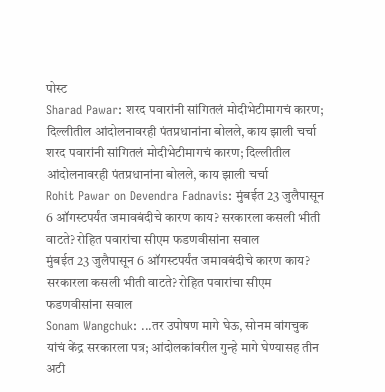पोस्ट
Sharad Pawar: शरद पवारांनी सांगितलं मोदीभेटीमागचं कारण; दिल्लीतील आंदोलनावरही पंतप्रधानांना बोलले, काय झाली चर्चा
शरद पवारांनी सांगितलं मोदीभेटीमागचं कारण; दिल्लीतील आंदोलनावरही पंतप्रधानांना बोलले, काय झाली चर्चा
Rohit Pawar on Devendra Fadnavis: मुंबईत 23 जुलैपासून 6 ऑगस्टपर्यंत जमावबंदीचे कारण काय? सरकारला कसली भीती वाटते? रोहित पवारांचा सीएम फडणवीसांना सवाल
मुंबईत 23 जुलैपासून 6 ऑगस्टपर्यंत जमावबंदीचे कारण काय? सरकारला कसली भीती वाटते? रोहित पवारांचा सीएम फडणवीसांना सवाल
Sonam Wangchuk: ...तर उपोषण मागे घेऊ, सोनम वांगचुक यांचं केंद्र सरकारला पत्र; आंदोलकांवरील गुन्हे मागे घेण्यासह तीन अटी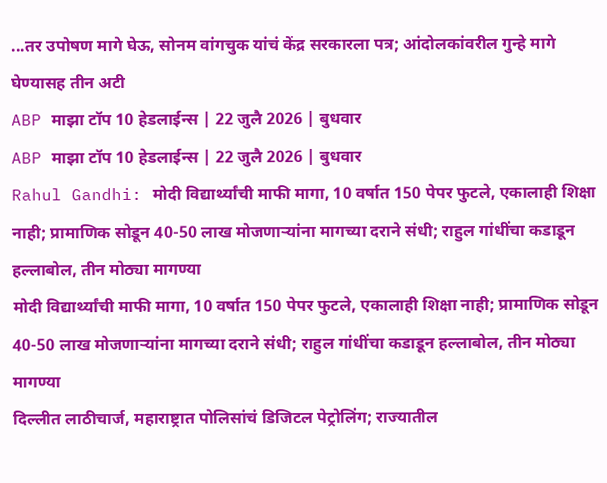...तर उपोषण मागे घेऊ, सोनम वांगचुक यांचं केंद्र सरकारला पत्र; आंदोलकांवरील गुन्हे मागे घेण्यासह तीन अटी
ABP माझा टॉप 10 हेडलाईन्स | 22 जुलै 2026 | बुधवार
ABP माझा टॉप 10 हेडलाईन्स | 22 जुलै 2026 | बुधवार
Rahul Gandhi: मोदी विद्यार्थ्यांची माफी मागा, 10 वर्षात 150 पेपर फुटले, एकालाही शिक्षा नाही; प्रामाणिक सोडून 40-50 लाख मोजणाऱ्यांना मागच्या दराने संधी; राहुल गांधींचा कडाडून हल्लाबोल, तीन मोठ्या मागण्या
मोदी विद्यार्थ्यांची माफी मागा, 10 वर्षात 150 पेपर फुटले, एकालाही शिक्षा नाही; प्रामाणिक सोडून 40-50 लाख मोजणाऱ्यांना मागच्या दराने संधी; राहुल गांधींचा कडाडून हल्लाबोल, तीन मोठ्या मागण्या
दिल्लीत लाठीचार्ज, महाराष्ट्रात पोलिसांचं डिजिटल पेट्रोलिंग; राज्यातील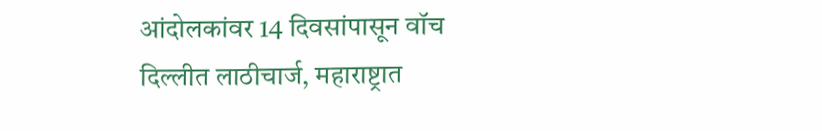आंदोलकांवर 14 दिवसांपासून वॉच
दिल्लीत लाठीचार्ज, महाराष्ट्रात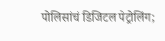पोलिसांचं डिजिटल पेट्रोलिंग;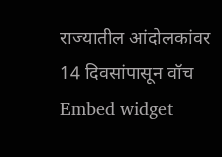राज्यातील आंदोलकांवर 14 दिवसांपासून वॉच
Embed widget